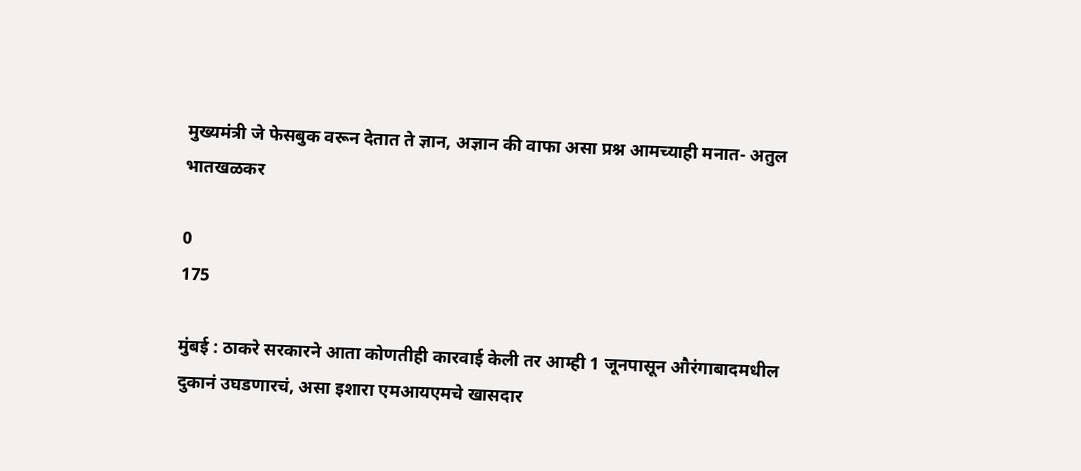मुख्यमंत्री जे फेसबुक वरून देतात ते ज्ञान, अज्ञान की वाफा असा प्रश्न आमच्याही मनात- अतुल भातखळकर

0
175

मुंबई : ठाकरे सरकारने आता कोणतीही कारवाई केली तर आम्ही 1 जूनपासून औरंगाबादमधील दुकानं उघडणारचं, असा इशारा एमआयएमचे खासदार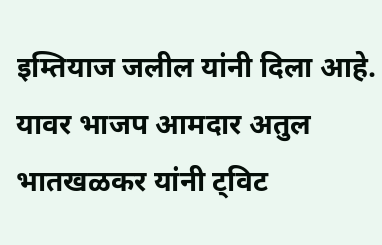इम्तियाज जलील यांनी दिला आहे. यावर भाजप आमदार अतुल भातखळकर यांनी ट्विट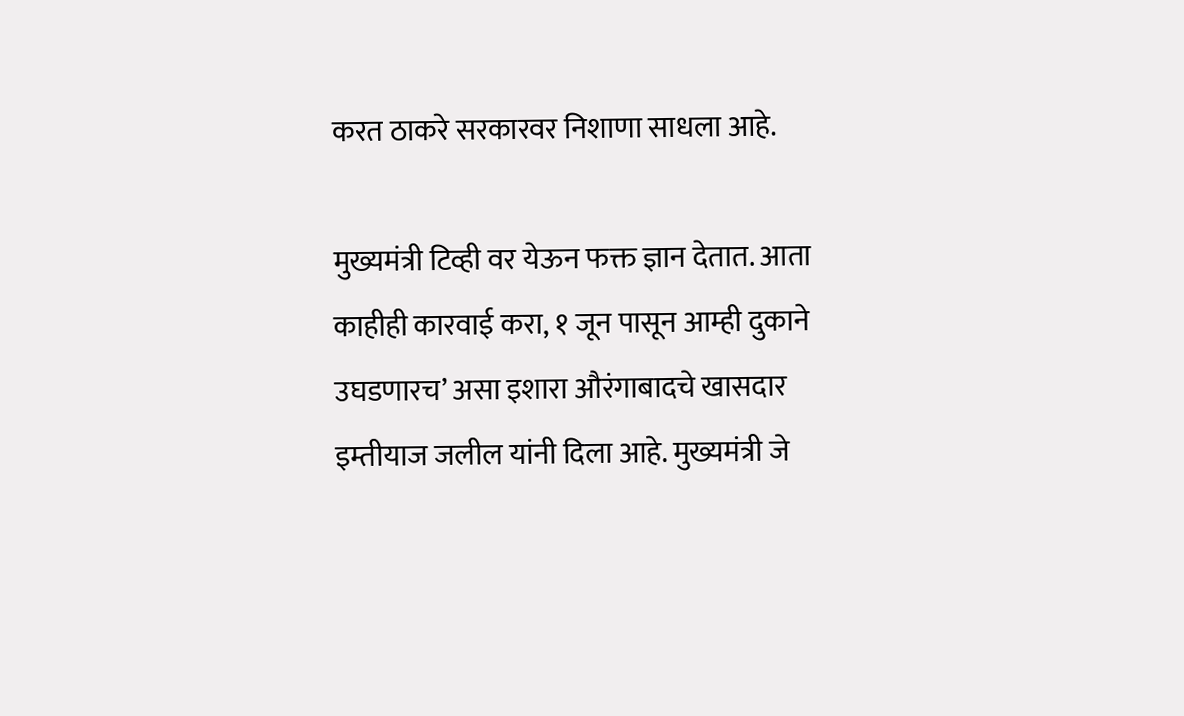करत ठाकरे सरकारवर निशाणा साधला आहे.

मुख्यमंत्री टिव्ही वर येऊन फक्त ज्ञान देतात. आता काहीही कारवाई करा, १ जून पासून आम्ही दुकाने उघडणारच’ असा इशारा औरंगाबादचे खासदार इम्तीयाज जलील यांनी दिला आहे. मुख्यमंत्री जे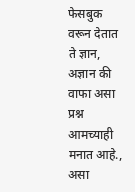फेसबुक वरून देतात ते ज्ञान, अज्ञान की वाफा असा प्रश्न आमच्याही मनात आहे., असा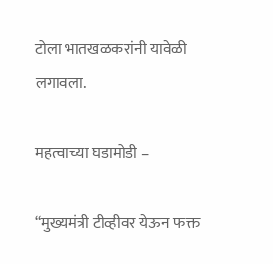टोला भातखळकरांनी यावेळी लगावला.

महत्वाच्या घडामोडी –

“मुख्यमंत्री टीव्हीवर येऊन फक्त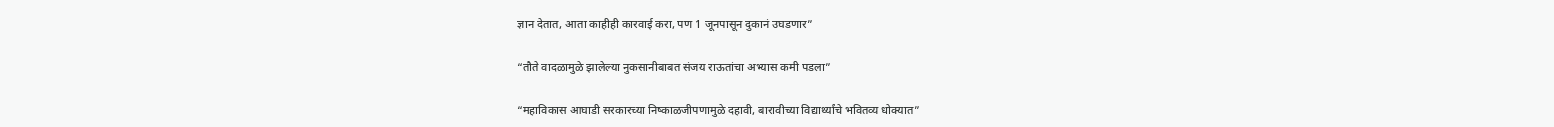ज्ञान देतात, आता काहीही कारवाई करा, पण 1 जूनपासून दुकानं उघडणार”

“तौते वादळामुळे झालेल्या नुकसानीबाबत संजय राऊतांचा अभ्यास कमी पडला”

“महाविकास आघाडी सरकारच्या निष्काळजीपणामुळे दहावी, बारावीच्या विद्यार्थ्यांचे भवितव्य धोक्यात”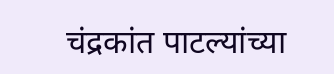चंद्रकांत पाटल्यांच्या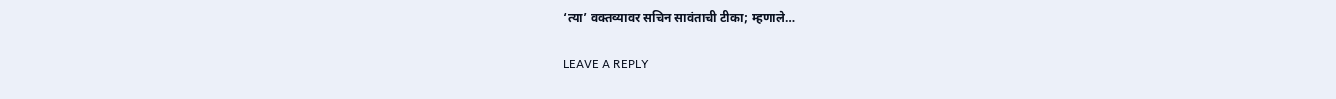‘त्या’ वक्तव्यावर सचिन सावंताची टीका; म्हणाले…

LEAVE A REPLY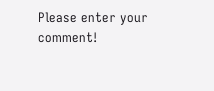Please enter your comment!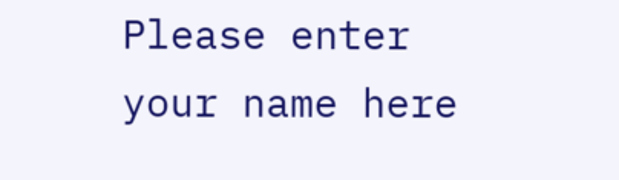Please enter your name here